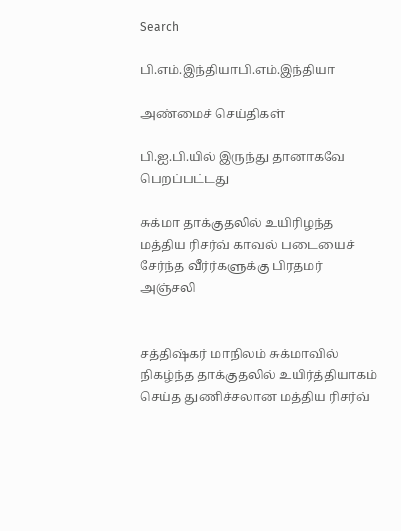Search

பி.எம்.இந்தியாபி.எம்.இந்தியா

அண்மைச் செய்திகள்

பி.ஐ.பி.யில் இருந்து தானாகவே பெறப்பட்டது

சுக்மா தாக்குதலில் உயிரிழந்த மத்திய ரிசர்வ் காவல் படையைச் சேர்ந்த வீர்ர்களுக்கு பிரதமர் அஞ்சலி


சத்திஷ்கர் மாநிலம் சுக்மாவில் நிகழ்ந்த தாக்குதலில் உயிர்த்தியாகம் செய்த துணிச்சலான மத்திய ரிசர்வ்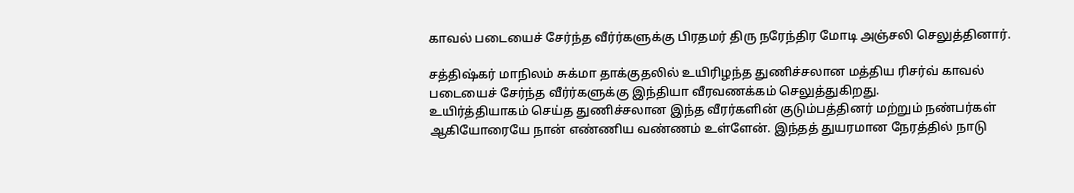காவல் படையைச் சேர்ந்த வீர்ர்களுக்கு பிரதமர் திரு நரேந்திர மோடி அஞ்சலி செலுத்தினார்.

சத்திஷ்கர் மாநிலம் சுக்மா தாக்குதலில் உயிரிழந்த துணிச்சலான மத்திய ரிசர்வ் காவல் படையைச் சேர்ந்த வீர்ர்களுக்கு இந்தியா வீரவணக்கம் செலுத்துகிறது.
உயிர்த்தியாகம் செய்த துணிச்சலான இந்த வீரர்களின் குடும்பத்தினர் மற்றும் நண்பர்கள் ஆகியோரையே நான் எண்ணிய வண்ணம் உள்ளேன். இந்தத் துயரமான நேரத்தில் நாடு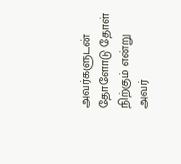அவர்களுடன் தோளோடு தோள் நிற்கும் என்று அவர்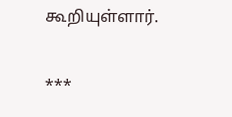கூறியுள்ளார்.

***